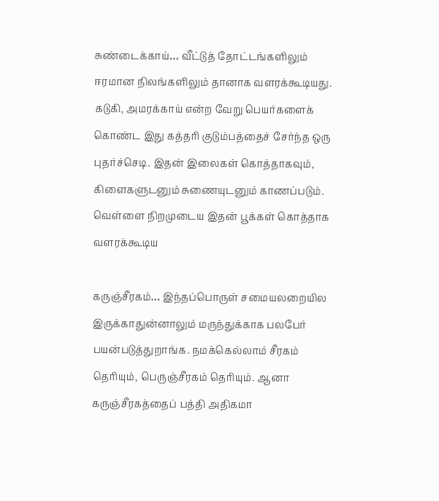சுண்டைக்காய்… வீட்டுத் தோட்டங்களிலும் ஈரமான நிலங்களிலும் தானாக வளரக்கூடியது. கடுகி, அமரக்காய் என்ற வேறு பெயர்களைக் கொண்ட இது கத்தரி குடும்பத்தைச் சேர்ந்த ஒரு புதர்ச்செடி. இதன் இலைகள் கொத்தாகவும், கிளைகளுடனும் சுணையுடனும் காணப்படும். வெள்ளை நிறமுடைய இதன் பூக்கள் கொத்தாக வளரக்கூடிய

கருஞ்சீரகம்… இந்தப்பொருள் சமையலறையில இருக்காதுன்னாலும் மருந்துக்காக பலபேர் பயன்படுத்துறாங்க. நமக்கெல்லாம் சீரகம் தெரியும், பெருஞ்சீரகம் தெரியும். ஆனா கருஞ்சீரகத்தைப் பத்தி அதிகமா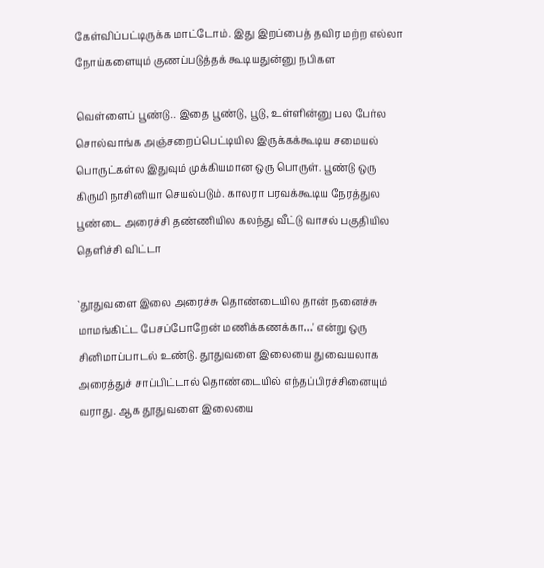கேள்விப்பட்டிருக்க மாட்டோம். இது இறப்பைத் தவிர மற்ற எல்லா நோய்களையும் குணப்படுத்தக் கூடியதுன்னு நபிகள

வெள்ளைப் பூண்டு.. இதை பூண்டு, பூடு, உள்ளின்னு பல பேர்ல சொல்வாங்க அஞ்சறைப்பெட்டியில இருக்கக்கூடிய சமையல் பொருட்கள்ல இதுவும் முக்கியமான ஒரு பொருள். பூண்டு ஒரு கிருமி நாசினியா செயல்படும். காலரா பரவக்கூடிய நேரத்துல பூண்டை அரைச்சி தண்ணியில கலந்து வீட்டு வாசல் பகுதியில தெளிச்சி விட்டா

`தூதுவளை இலை அரைச்சு தொண்டையில தான் நனைச்சு மாமங்கிட்ட பேசப்போறேன் மணிக்கணக்கா…' என்று ஒரு சினிமாப்பாடல் உண்டு. தூதுவளை இலையை துவையலாக அரைத்துச் சாப்பிட்டால் தொண்டையில் எந்தப்பிரச்சினையும் வராது. ஆக தூதுவளை இலையை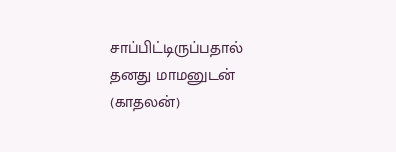சாப்பிட்டிருப்பதால் தனது மாமனுடன் (காதலன்)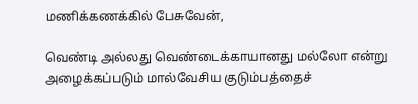மணிக்கணக்கில் பேசுவேன்,

வெண்டி அல்லது வெண்டைக்காயானது மல்லோ என்று அழைக்கப்படும் மால்வேசிய குடும்பத்தைச்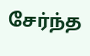சேர்ந்த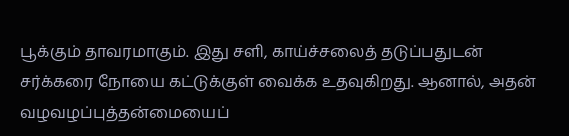பூக்கும் தாவரமாகும். இது சளி, காய்ச்சலைத் தடுப்பதுடன் சர்க்கரை நோயை கட்டுக்குள் வைக்க உதவுகிறது. ஆனால், அதன் வழவழப்புத்தன்மையைப்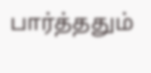பார்த்ததும்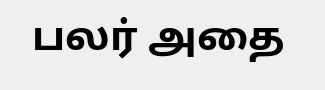பலர் அதை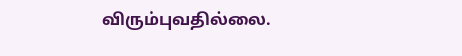விரும்புவதில்லை.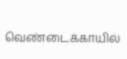வெண்டைக்காயில்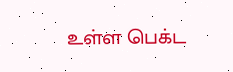உள்ள பெக்ட